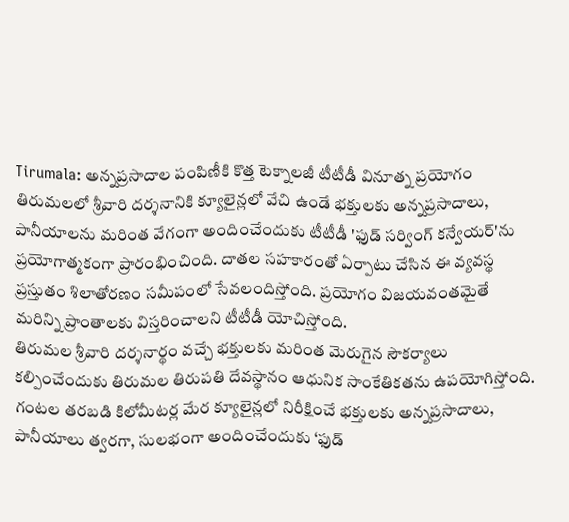Tirumala: అన్నప్రసాదాల పంపిణీకి కొత్త టెక్నాలజీ టీటీడీ వినూత్న ప్రయోగం
తిరుమలలో శ్రీవారి దర్శనానికి క్యూలైన్లలో వేచి ఉండే భక్తులకు అన్నప్రసాదాలు, పానీయాలను మరింత వేగంగా అందించేందుకు టీటీడీ 'ఫుడ్ సర్వింగ్ కన్వేయర్'ను ప్రయోగాత్మకంగా ప్రారంభించింది. దాతల సహకారంతో ఏర్పాటు చేసిన ఈ వ్యవస్థ ప్రస్తుతం శిలాతోరణం సమీపంలో సేవలందిస్తోంది. ప్రయోగం విజయవంతమైతే మరిన్ని ప్రాంతాలకు విస్తరించాలని టీటీడీ యోచిస్తోంది.
తిరుమల శ్రీవారి దర్శనార్థం వచ్చే భక్తులకు మరింత మెరుగైన సౌకర్యాలు కల్పించేందుకు తిరుమల తిరుపతి దేవస్థానం ఆధునిక సాంకేతికతను ఉపయోగిస్తోంది. గంటల తరబడి కిలోమీటర్ల మేర క్యూలైన్లలో నిరీక్షించే భక్తులకు అన్నప్రసాదాలు, పానీయాలు త్వరగా, సులభంగా అందించేందుకు ‘ఫుడ్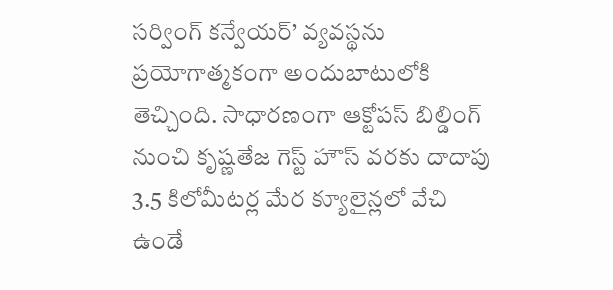సర్వింగ్ కన్వేయర్’ వ్యవస్థను ప్రయోగాత్మకంగా అందుబాటులోకి తెచ్చింది. సాధారణంగా ఆక్టోపస్ బిల్డింగ్ నుంచి కృష్ణతేజ గెస్ట్ హౌస్ వరకు దాదాపు 3.5 కిలోమీటర్ల మేర క్యూలైన్లలో వేచి ఉండే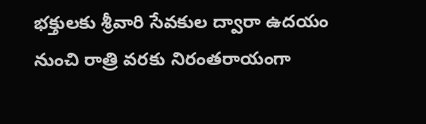భక్తులకు శ్రీవారి సేవకుల ద్వారా ఉదయం నుంచి రాత్రి వరకు నిరంతరాయంగా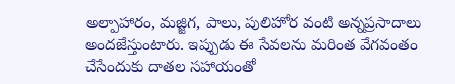అల్పాహారం, మజ్జిగ, పాలు, పులిహోర వంటి అన్నప్రసాదాలు అందజేస్తుంటారు. ఇప్పుడు ఈ సేవలను మరింత వేగవంతం చేసేందుకు దాతల సహాయంతో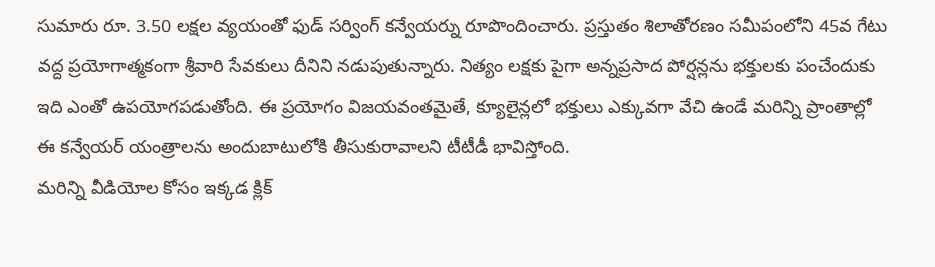సుమారు రూ. 3.50 లక్షల వ్యయంతో ఫుడ్ సర్వింగ్ కన్వేయర్ను రూపొందించారు. ప్రస్తుతం శిలాతోరణం సమీపంలోని 45వ గేటు వద్ద ప్రయోగాత్మకంగా శ్రీవారి సేవకులు దీనిని నడుపుతున్నారు. నిత్యం లక్షకు పైగా అన్నప్రసాద పోర్షన్లను భక్తులకు పంచేందుకు ఇది ఎంతో ఉపయోగపడుతోంది. ఈ ప్రయోగం విజయవంతమైతే, క్యూలైన్లలో భక్తులు ఎక్కువగా వేచి ఉండే మరిన్ని ప్రాంతాల్లో ఈ కన్వేయర్ యంత్రాలను అందుబాటులోకి తీసుకురావాలని టీటీడీ భావిస్తోంది.
మరిన్ని వీడియోల కోసం ఇక్కడ క్లిక్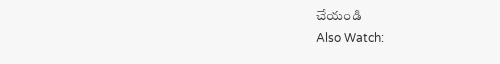చేయండి
Also Watch: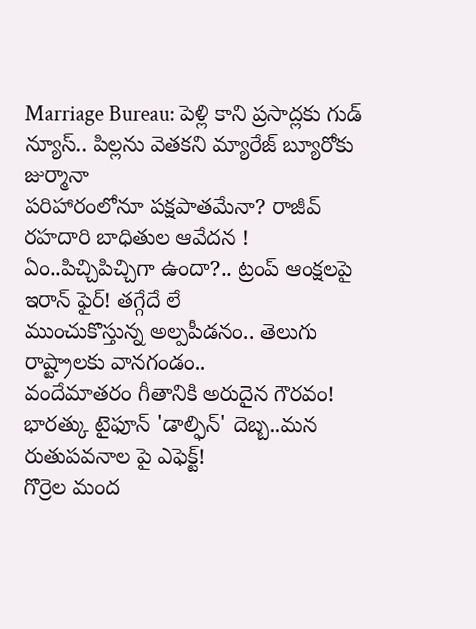Marriage Bureau: పెళ్లి కాని ప్రసాద్లకు గుడ్ న్యూస్.. పిల్లను వెతకని మ్యారేజ్ బ్యూరోకు జుర్మానా
పరిహారంలోనూ పక్షపాతమేనా? రాజీవ్ రహదారి బాధితుల ఆవేదన !
ఏం..పిచ్చిపిచ్చిగా ఉందా?.. ట్రంప్ ఆంక్షలపై ఇరాన్ ఫైర్! తగ్గేదే లే
ముంచుకొస్తున్న అల్పపీడనం.. తెలుగు రాష్ట్రాలకు వానగండం..
వందేమాతరం గీతానికి అరుదైన గౌరవం!
భారత్కు టైఫూన్ 'డాల్ఫిన్' దెబ్బ..మన రుతుపవనాల పై ఎఫెక్ట్!
గొర్రెల మంద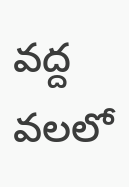వద్ద వలలో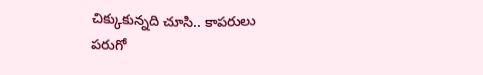చిక్కుకున్నది చూసి.. కాపరులు పరుగో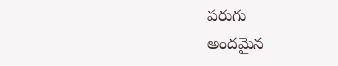పరుగు
అందమైన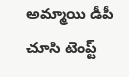అమ్మాయి డీపీ చూసి టెంప్ట్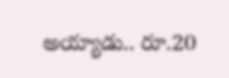అయ్యాడు.. రూ.20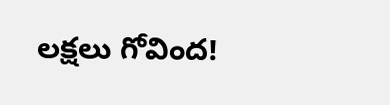లక్షలు గోవింద!